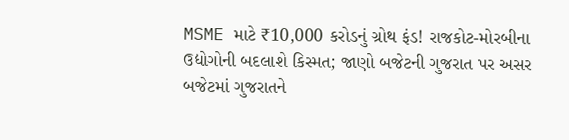MSME માટે ₹10,000 કરોડનું ગ્રોથ ફંડ! રાજકોટ-મોરબીના ઉદ્યોગોની બદલાશે કિસ્મત; જાણો બજેટની ગુજરાત પર અસર
બજેટમાં ગુજરાતને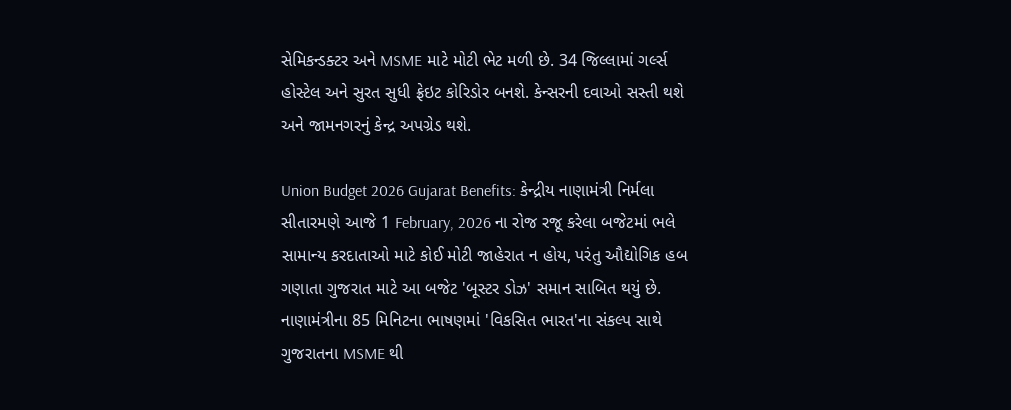સેમિકન્ડક્ટર અને MSME માટે મોટી ભેટ મળી છે. 34 જિલ્લામાં ગર્લ્સ હોસ્ટેલ અને સુરત સુધી ફ્રેઇટ કોરિડોર બનશે. કેન્સરની દવાઓ સસ્તી થશે અને જામનગરનું કેન્દ્ર અપગ્રેડ થશે.

Union Budget 2026 Gujarat Benefits: કેન્દ્રીય નાણામંત્રી નિર્મલા સીતારમણે આજે 1 February, 2026 ના રોજ રજૂ કરેલા બજેટમાં ભલે સામાન્ય કરદાતાઓ માટે કોઈ મોટી જાહેરાત ન હોય, પરંતુ ઔદ્યોગિક હબ ગણાતા ગુજરાત માટે આ બજેટ 'બૂસ્ટર ડોઝ' સમાન સાબિત થયું છે. નાણામંત્રીના 85 મિનિટના ભાષણમાં 'વિકસિત ભારત'ના સંકલ્પ સાથે ગુજરાતના MSME થી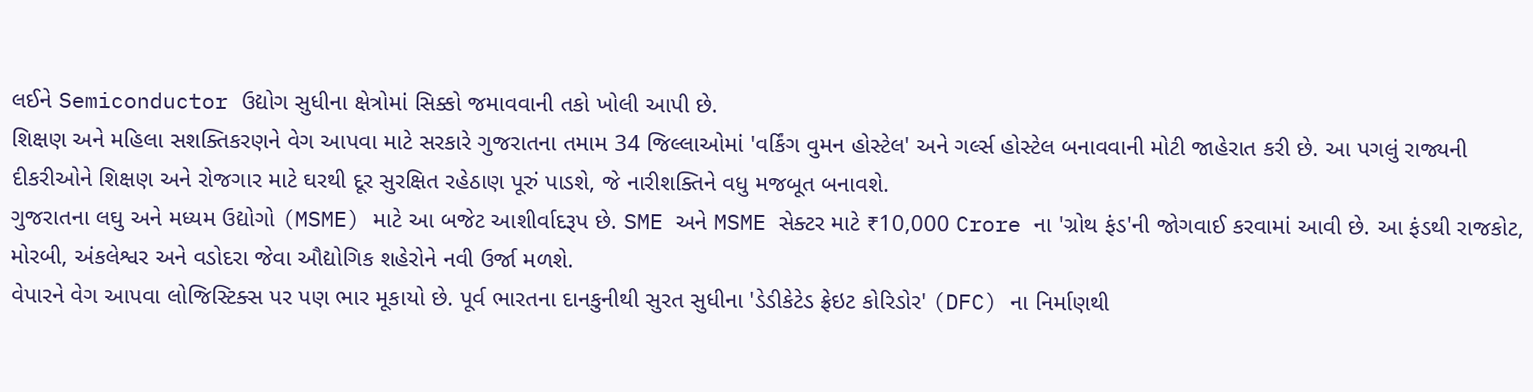લઈને Semiconductor ઉદ્યોગ સુધીના ક્ષેત્રોમાં સિક્કો જમાવવાની તકો ખોલી આપી છે.
શિક્ષણ અને મહિલા સશક્તિકરણને વેગ આપવા માટે સરકારે ગુજરાતના તમામ 34 જિલ્લાઓમાં 'વર્કિંગ વુમન હોસ્ટેલ' અને ગર્લ્સ હોસ્ટેલ બનાવવાની મોટી જાહેરાત કરી છે. આ પગલું રાજ્યની દીકરીઓને શિક્ષણ અને રોજગાર માટે ઘરથી દૂર સુરક્ષિત રહેઠાણ પૂરું પાડશે, જે નારીશક્તિને વધુ મજબૂત બનાવશે.
ગુજરાતના લઘુ અને મધ્યમ ઉદ્યોગો (MSME) માટે આ બજેટ આશીર્વાદરૂપ છે. SME અને MSME સેક્ટર માટે ₹10,000 Crore ના 'ગ્રોથ ફંડ'ની જોગવાઈ કરવામાં આવી છે. આ ફંડથી રાજકોટ, મોરબી, અંકલેશ્વર અને વડોદરા જેવા ઔદ્યોગિક શહેરોને નવી ઉર્જા મળશે.
વેપારને વેગ આપવા લોજિસ્ટિક્સ પર પણ ભાર મૂકાયો છે. પૂર્વ ભારતના દાનકુનીથી સુરત સુધીના 'ડેડીકેટેડ ફ્રેઇટ કોરિડોર' (DFC) ના નિર્માણથી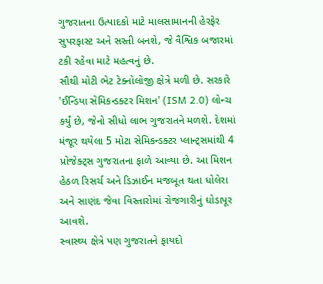ગુજરાતના ઉત્પાદકો માટે માલસામાનની હેરફેર સુપરફાસ્ટ અને સસ્તી બનશે, જે વૈશ્વિક બજારમાં ટકી રહેવા માટે મહત્વનું છે.
સૌથી મોટી ભેટ ટેક્નોલોજી ક્ષેત્રે મળી છે. સરકારે 'ઈન્ડિયા સેમિકન્ડક્ટર મિશન' (ISM 2.0) લોન્ચ કર્યું છે, જેનો સીધો લાભ ગુજરાતને મળશે. દેશમાં મંજૂર થયેલા 5 મોટા સેમિકન્ડક્ટર પ્લાન્ટ્સમાંથી 4 પ્રોજેક્ટ્સ ગુજરાતના ફાળે આવ્યા છે. આ મિશન હેઠળ રિસર્ચ અને ડિઝાઈન મજબૂત થતા ધોલેરા અને સાણંદ જેવા વિસ્તારોમાં રોજગારીનું ઘોડાપૂર આવશે.
સ્વાસ્થ્ય ક્ષેત્રે પણ ગુજરાતને ફાયદો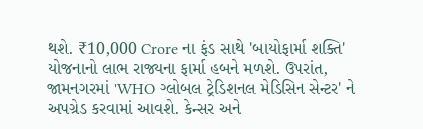થશે. ₹10,000 Crore ના ફંડ સાથે 'બાયોફાર્મા શક્તિ' યોજનાનો લાભ રાજ્યના ફાર્મા હબને મળશે. ઉપરાંત, જામનગરમાં 'WHO ગ્લોબલ ટ્રેડિશનલ મેડિસિન સેન્ટર' ને અપગ્રેડ કરવામાં આવશે. કેન્સર અને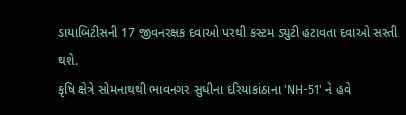ડાયાબિટીસની 17 જીવનરક્ષક દવાઓ પરથી કસ્ટમ ડ્યુટી હટાવતા દવાઓ સસ્તી થશે.
કૃષિ ક્ષેત્રે સોમનાથથી ભાવનગર સુધીના દરિયાકાંઠાના 'NH-51' ને હવે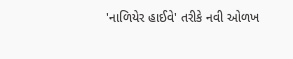'નાળિયેર હાઈવે' તરીકે નવી ઓળખ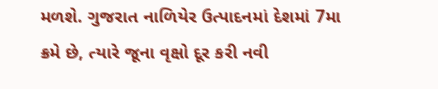મળશે. ગુજરાત નાળિયેર ઉત્પાદનમાં દેશમાં 7મા ક્રમે છે, ત્યારે જૂના વૃક્ષો દૂર કરી નવી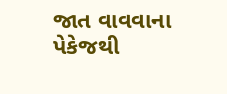જાત વાવવાના પેકેજથી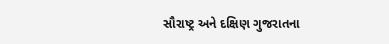સૌરાષ્ટ્ર અને દક્ષિણ ગુજરાતના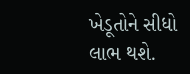ખેડૂતોને સીધો લાભ થશે.